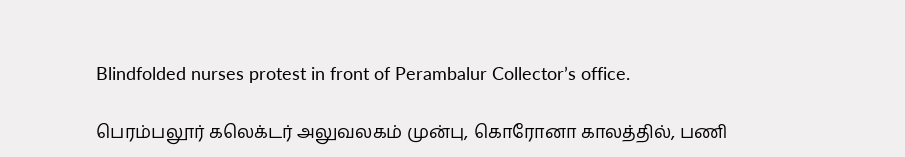Blindfolded nurses protest in front of Perambalur Collector’s office.

பெரம்பலூர் கலெக்டர் அலுவலகம் முன்பு, கொரோனா காலத்தில், பணி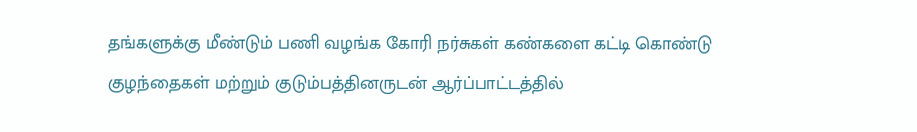தங்களுக்கு மீண்டும் பணி வழங்க கோரி நர்சுகள் கண்களை கட்டி கொண்டு குழந்தைகள் மற்றும் குடும்பத்தினருடன் ஆர்ப்பாட்டத்தில்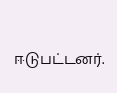ஈடுபட்டனர்.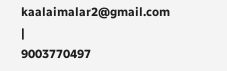kaalaimalar2@gmail.com |
9003770497